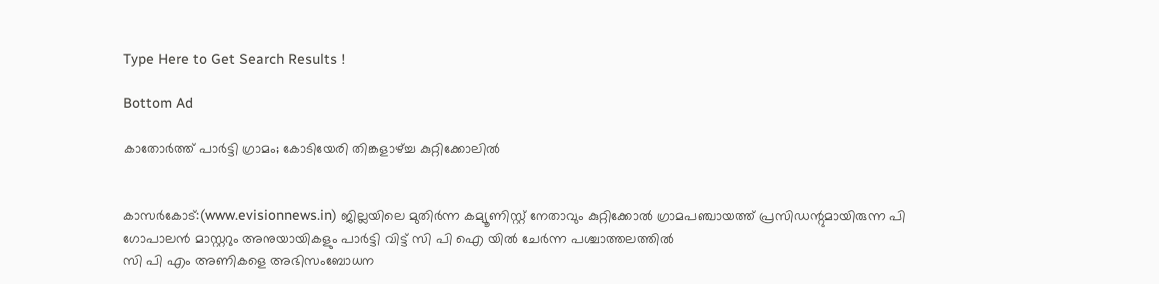Type Here to Get Search Results !

Bottom Ad

കാതോര്‍ത്ത് പാര്‍ട്ടി ഗ്രാമം; കോടിയേരി തിങ്കളാഴ്ച്ച കുറ്റിക്കോലില്‍


കാസര്‍കോട്:(www.evisionnews.in) ജില്ലയിലെ മുതിര്‍ന്ന കമ്യൂണിസ്റ്റ് നേതാവും കുറ്റിക്കോല്‍ ഗ്രാമപഞ്ചായത്ത് പ്രസിഡന്റുമായിരുന്ന പി ഗോപാലന്‍ മാസ്റ്ററും അനുയായികളും പാര്‍ട്ടി വിട്ട് സി പി ഐ യില്‍ ചേര്‍ന്ന പശ്ചാത്തലത്തില്‍
സി പി എം അണികളെ അഭിസംബോധന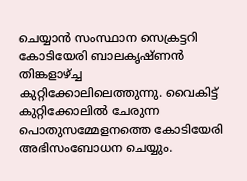ചെയ്യാന്‍ സംസ്ഥാന സെക്രട്ടറി കോടിയേരി ബാലകൃഷ്ണന്‍ തിങ്കളാഴ്ച്ച കുറ്റിക്കോലിലെത്തുന്നു. വൈകിട്ട് കുറ്റിക്കോലില്‍ ചേരുന്ന പൊതുസമ്മേളനത്തെ കോടിയേരി അഭിസംബോധന ചെയ്യും.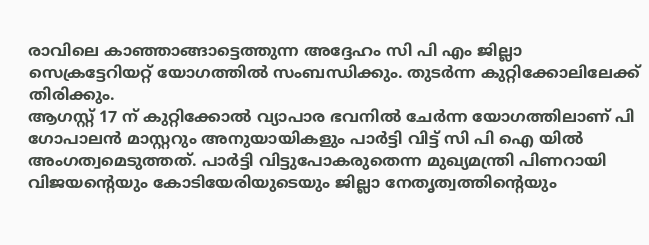രാവിലെ കാഞ്ഞാങ്ങാട്ടെത്തുന്ന അദ്ദേഹം സി പി എം ജില്ലാ സെക്രട്ടേറിയറ്റ് യോഗത്തില്‍ സംബന്ധിക്കും. തുടര്‍ന്ന കുറ്റിക്കോലിലേക്ക് തിരിക്കും.
ആഗസ്റ്റ് 17 ന് കുറ്റിക്കോല്‍ വ്യാപാര ഭവനില്‍ ചേര്‍ന്ന യോഗത്തിലാണ് പി ഗോപാലന്‍ മാസ്റ്ററും അനുയായികളും പാര്‍ട്ടി വിട്ട് സി പി ഐ യില്‍ അംഗത്വമെടുത്തത്. പാര്‍ട്ടി വിട്ടുപോകരുതെന്ന മുഖ്യമന്ത്രി പിണറായി വിജയന്റെയും കോടിയേരിയുടെയും ജില്ലാ നേതൃത്വത്തിന്റെയും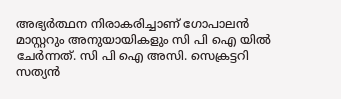അഭ്യര്‍ത്ഥന നിരാകരിച്ചാണ് ഗോപാലന്‍ മാസ്റ്ററും അനുയായികളും സി പി ഐ യില്‍ ചേര്‍ന്നത്. സി പി ഐ അസി. സെക്രട്ടറി സത്യന്‍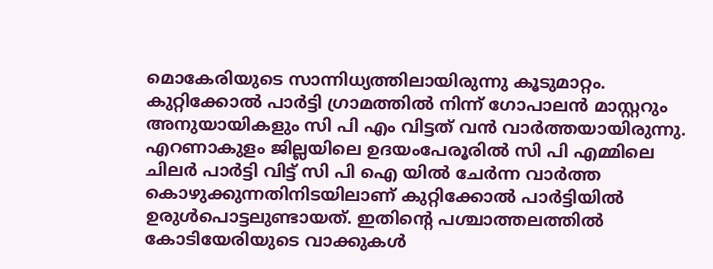മൊകേരിയുടെ സാന്നിധ്യത്തിലായിരുന്നു കൂടുമാറ്റം. കുറ്റിക്കോല്‍ പാര്‍ട്ടി ഗ്രാമത്തില്‍ നിന്ന് ഗോപാലന്‍ മാസ്റ്ററും അനുയായികളും സി പി എം വിട്ടത് വന്‍ വാര്‍ത്തയായിരുന്നു.
എറണാകുളം ജില്ലയിലെ ഉദയംപേരൂരില്‍ സി പി എമ്മിലെ ചിലര്‍ പാര്‍ട്ടി വിട്ട് സി പി ഐ യില്‍ ചേര്‍ന്ന വാര്‍ത്ത കൊഴുക്കുന്നതിനിടയിലാണ് കുറ്റിക്കോല്‍ പാര്‍ട്ടിയില്‍ ഉരുള്‍പൊട്ടലുണ്ടായത്. ഇതിന്റെ പശ്ചാത്തലത്തില്‍ കോടിയേരിയുടെ വാക്കുകള്‍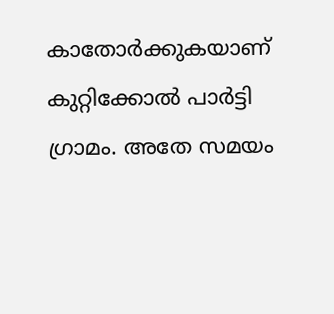കാതോര്‍ക്കുകയാണ് കുറ്റിക്കോല്‍ പാര്‍ട്ടി ഗ്രാമം. അതേ സമയം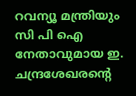റവന്യൂ മന്ത്രിയും സി പി ഐ നേതാവുമായ ഇ. ചന്ദ്രശേഖരന്റെ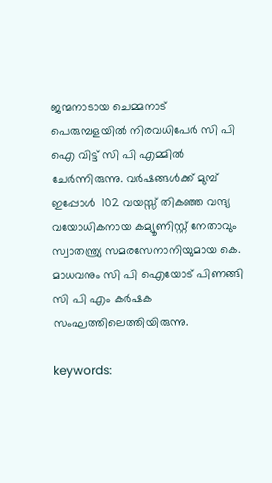ജന്മനാടായ ചെമ്മനാട് പെരുമ്പളയില്‍ നിരവധിപേര്‍ സി പി ഐ വിട്ട് സി പി എമ്മില്‍ ചേര്‍ന്നിരുന്നു. വര്‍ഷങ്ങള്‍ക്ക് മുമ്പ് ഇപ്പോള്‍  102 വയസ്സ് തികഞ്ഞ വന്ദ്യ വയോധികനായ കമ്യൂണിസ്റ്റ് നേതാവും സ്വാതന്ത്ര്യ സമരസേനാനിയുമായ കെ. മാധവനും സി പി ഐയോട് പിണങ്ങി സി പി എം കര്‍ഷക സംഘത്തിലെത്തിയിരുന്നു.

keywords: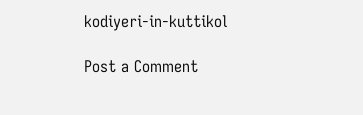kodiyeri-in-kuttikol

Post a Comment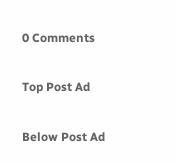0 Comments

Top Post Ad

Below Post Ad